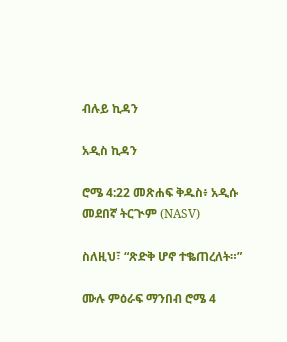ብሉይ ኪዳን

አዲስ ኪዳን

ሮሜ 4:22 መጽሐፍ ቅዱስ፥ አዲሱ መደበኛ ትርጒም (NASV)

ስለዚህ፣ “ጽድቅ ሆኖ ተቈጠረለት።”

ሙሉ ምዕራፍ ማንበብ ሮሜ 4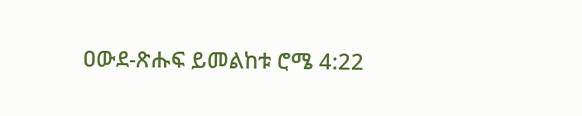ዐውደ-ጽሑፍ ይመልከቱ ሮሜ 4:22